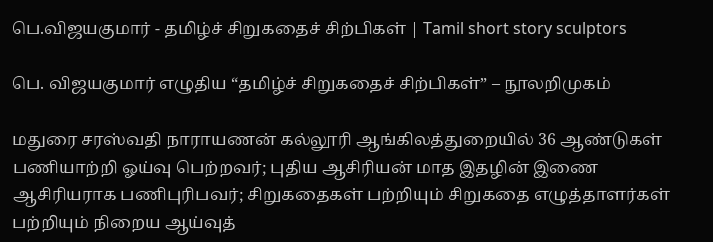பெ.விஜயகுமார் - தமிழ்ச் சிறுகதைச் சிற்பிகள் | Tamil short story sculptors

பெ. விஜயகுமார் எழுதிய “தமிழ்ச் சிறுகதைச் சிற்பிகள்” – நூலறிமுகம்

மதுரை சரஸ்வதி நாராயணன் கல்லூரி ஆங்கிலத்துறையில் 36 ஆண்டுகள் பணியாற்றி ஓய்வு பெற்றவர்; புதிய ஆசிரியன் மாத இதழின் இணை ஆசிரியராக பணிபுரிபவர்; சிறுகதைகள் பற்றியும் சிறுகதை எழுத்தாளர்கள் பற்றியும் நிறைய ஆய்வுத்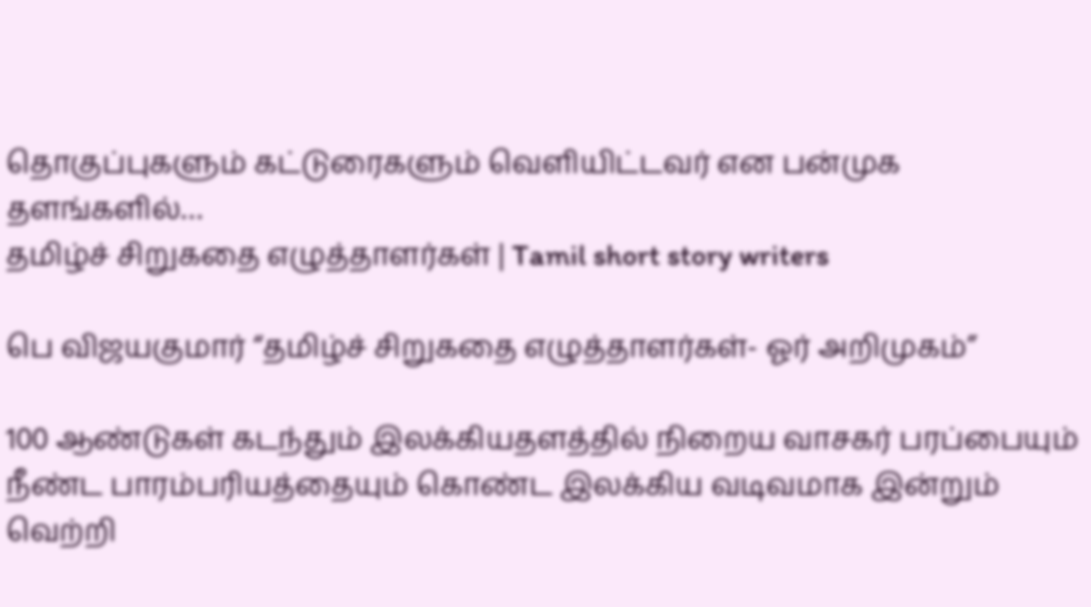தொகுப்புகளும் கட்டுரைகளும் வெளியிட்டவர் என பன்முக தளங்களில்…
தமிழ்ச் சிறுகதை எழுத்தாளர்கள் | Tamil short story writers

பெ விஜயகுமார் “தமிழ்ச் சிறுகதை எழுத்தாளர்கள்- ஓர் அறிமுகம்”

100 ஆண்டுகள் கடந்தும் இலக்கியதளத்தில் நிறைய வாசகர் பரப்பையும் நீண்ட பாரம்பரியத்தையும் கொண்ட இலக்கிய வடிவமாக இன்றும் வெற்றி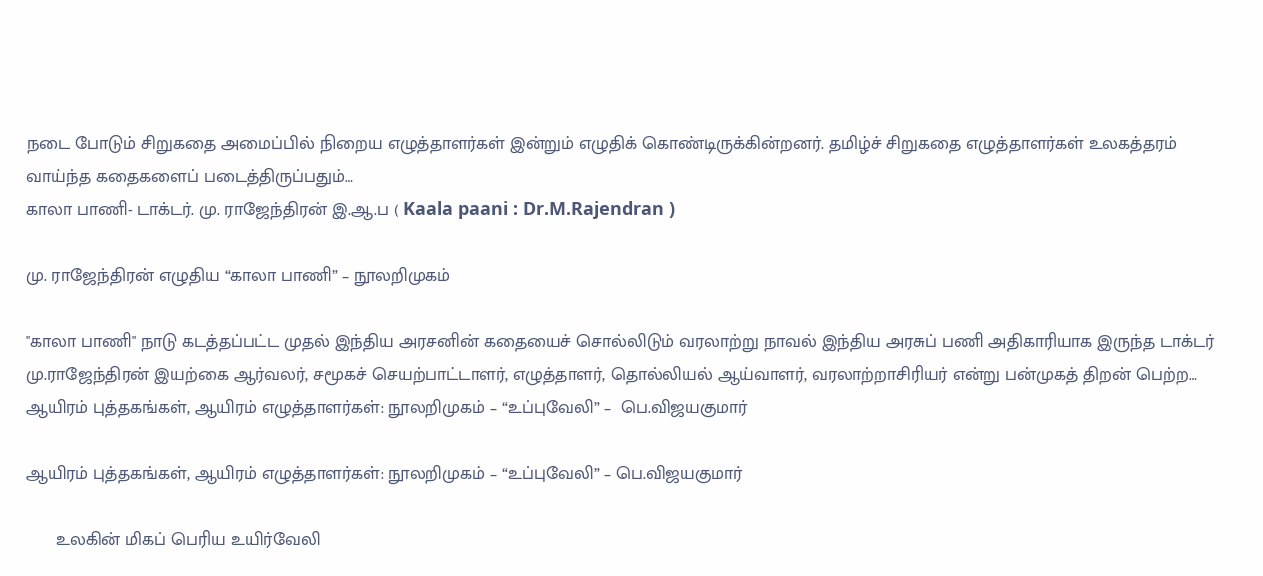நடை போடும் சிறுகதை அமைப்பில் நிறைய எழுத்தாளர்கள் இன்றும் எழுதிக் கொண்டிருக்கின்றனர். தமிழ்ச் சிறுகதை எழுத்தாளர்கள் உலகத்தரம் வாய்ந்த கதைகளைப் படைத்திருப்பதும்…
காலா பாணி- டாக்டர். மு. ராஜேந்திரன் இ.ஆ.ப ( Kaala paani : Dr.M.Rajendran )

மு. ராஜேந்திரன் எழுதிய “காலா பாணி” – நூலறிமுகம்

"காலா பாணி" நாடு கடத்தப்பட்ட முதல் இந்திய அரசனின் கதையைச் சொல்லிடும் வரலாற்று நாவல் இந்திய அரசுப் பணி அதிகாரியாக இருந்த டாக்டர் மு.ராஜேந்திரன் இயற்கை ஆர்வலர், சமூகச் செயற்பாட்டாளர், எழுத்தாளர், தொல்லியல் ஆய்வாளர், வரலாற்றாசிரியர் என்று பன்முகத் திறன் பெற்ற…
ஆயிரம் புத்தகங்கள், ஆயிரம் எழுத்தாளர்கள்: நூலறிமுகம் – “உப்புவேலி” –  பெ.விஜயகுமார்

ஆயிரம் புத்தகங்கள், ஆயிரம் எழுத்தாளர்கள்: நூலறிமுகம் – “உப்புவேலி” – பெ.விஜயகுமார்

      உலகின் மிகப் பெரிய உயிர்வேலி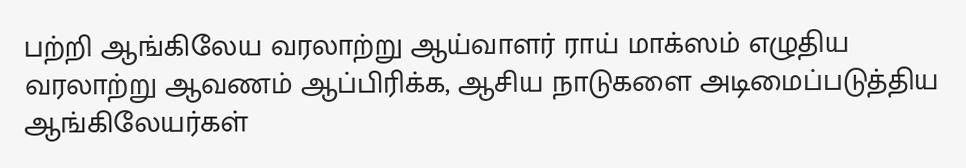பற்றி ஆங்கிலேய வரலாற்று ஆய்வாளர் ராய் மாக்ஸம் எழுதிய வரலாற்று ஆவணம் ஆப்பிரிக்க, ஆசிய நாடுகளை அடிமைப்படுத்திய ஆங்கிலேயர்கள்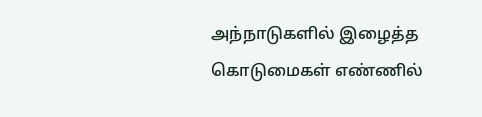அந்நாடுகளில் இழைத்த கொடுமைகள் எண்ணில்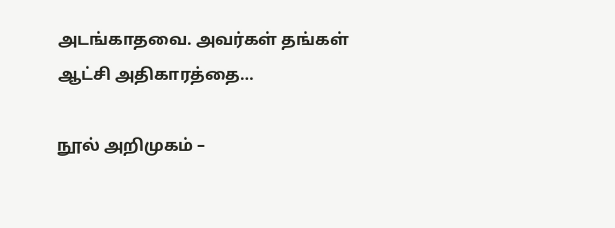அடங்காதவை. அவர்கள் தங்கள் ஆட்சி அதிகாரத்தை…

நூல் அறிமுகம் –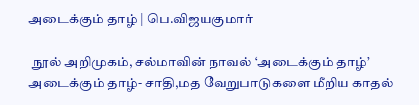அடைக்கும் தாழ் | பெ.விஜயகுமார்

  நூல் அறிமுகம், சல்மாவின் நாவல் ‘அடைக்கும் தாழ்’ அடைக்கும் தாழ்- சாதி,மத வேறுபாடுகளை மீறிய காதல்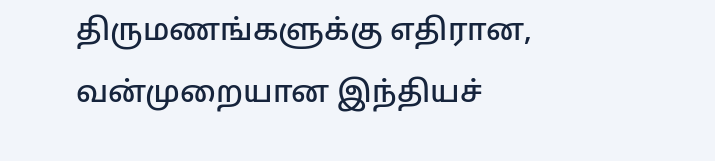திருமணங்களுக்கு எதிரான, வன்முறையான இந்தியச்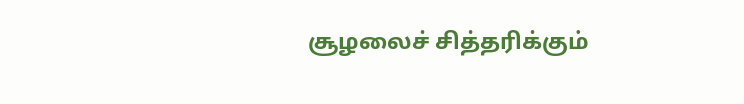சூழலைச் சித்தரிக்கும்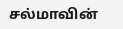சல்மாவின்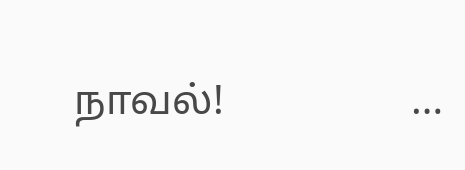நாவல்!                  …